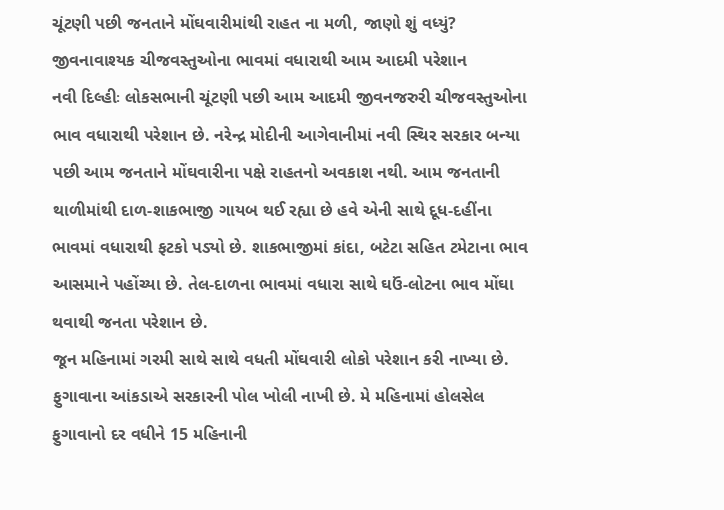ચૂંટણી પછી જનતાને મોંઘવારીમાંથી રાહત ના મળી, જાણો શું વધ્યું?
જીવનાવાશ્યક ચીજવસ્તુઓના ભાવમાં વધારાથી આમ આદમી પરેશાન
નવી દિલ્હીઃ લોકસભાની ચૂંટણી પછી આમ આદમી જીવનજરુરી ચીજવસ્તુઓના ભાવ વધારાથી પરેશાન છે. નરેન્દ્ર મોદીની આગેવાનીમાં નવી સ્થિર સરકાર બન્યા પછી આમ જનતાને મોંઘવારીના પક્ષે રાહતનો અવકાશ નથી. આમ જનતાની થાળીમાંથી દાળ-શાકભાજી ગાયબ થઈ રહ્યા છે હવે એની સાથે દૂધ-દહીંના ભાવમાં વધારાથી ફટકો પડ્યો છે. શાકભાજીમાં કાંદા, બટેટા સહિત ટમેટાના ભાવ આસમાને પહોંચ્યા છે. તેલ-દાળના ભાવમાં વધારા સાથે ઘઉં-લોટના ભાવ મોંઘા થવાથી જનતા પરેશાન છે.
જૂન મહિનામાં ગરમી સાથે સાથે વધતી મોંઘવારી લોકો પરેશાન કરી નાખ્યા છે. ફુગાવાના આંકડાએ સરકારની પોલ ખોલી નાખી છે. મે મહિનામાં હોલસેલ ફુગાવાનો દર વધીને 15 મહિનાની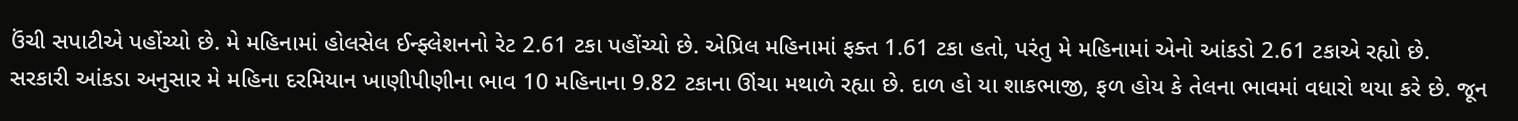ઉંચી સપાટીએ પહોંચ્યો છે. મે મહિનામાં હોલસેલ ઈન્ફ્લેશનનો રેટ 2.61 ટકા પહોંચ્યો છે. એપ્રિલ મહિનામાં ફક્ત 1.61 ટકા હતો, પરંતુ મે મહિનામાં એનો આંકડો 2.61 ટકાએ રહ્યો છે.
સરકારી આંકડા અનુસાર મે મહિના દરમિયાન ખાણીપીણીના ભાવ 10 મહિનાના 9.82 ટકાના ઊંચા મથાળે રહ્યા છે. દાળ હો યા શાકભાજી, ફળ હોય કે તેલના ભાવમાં વધારો થયા કરે છે. જૂન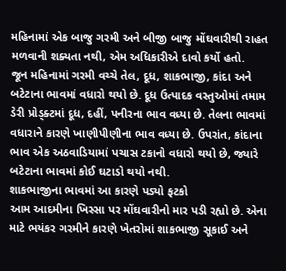મહિનામાં એક બાજુ ગરમી અને બીજી બાજુ મોંઘવારીથી રાહત મળવાની શક્યતા નથી, એમ અધિકારીએ દાવો કર્યો હતો.
જૂન મહિનામાં ગરમી વચ્ચે તેલ, દૂધ, શાકભાજી, કાંદા અને બટેટાના ભાવમાં વધારો થયો છે. દૂધ ઉત્પાદક વસ્તુઓમાં તમામ ડેરી પ્રોડ્ક્ટમાં દૂધ, દહીં, પનીરના ભાવ વધ્યા છે. તેલના ભાવમાં વધારાને કારણે ખાણીપીણીના ભાવ વધ્યા છે. ઉપરાંત, કાંદાના ભાવ એક અઠવાડિયામાં પચાસ ટકાનો વધારો થયો છે, જ્યારે બટેટાના ભાવમાં કોઈ ઘટાડો થયો નથી.
શાકભાજીના ભાવમાં આ કારણે પડ્યો ફટકો
આમ આદમીના ખિસ્સા પર મોંઘવારીનો માર પડી રહ્યો છે. એના માટે ભયંકર ગરમીને કારણે ખેતરોમાં શાકભાજી સૂકાઈ અને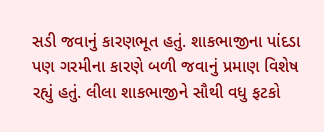સડી જવાનું કારણભૂત હતું. શાકભાજીના પાંદડા પણ ગરમીના કારણે બળી જવાનું પ્રમાણ વિશેષ રહ્યું હતું. લીલા શાકભાજીને સૌથી વધુ ફટકો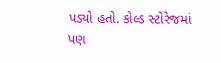પડ્યો હતો. કોલ્ડ સ્ટોરેજમાં પણ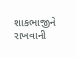શાકભાજીને રાખવાની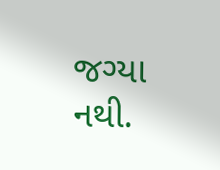જગ્યા નથી.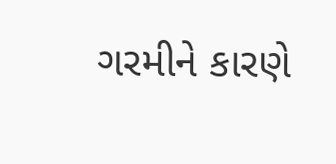ગરમીને કારણે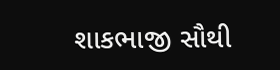શાકભાજી સૌથી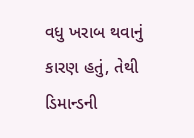વધુ ખરાબ થવાનું કારણ હતું, તેથી ડિમાન્ડની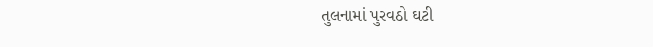તુલનામાં પુરવઠો ઘટી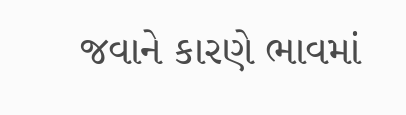જવાને કારણે ભાવમાં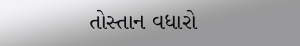તોસ્તાન વધારો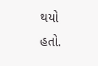થયો હતો.